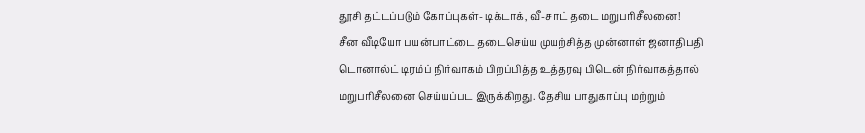தூசி தட்டப்படும் கோப்புகள்- டிக்டாக், வீ-சாட் தடை மறுபரிசீலனை!
சீன வீடியோ பயன்பாட்டை தடைசெய்ய முயற்சித்த முன்னாள் ஜனாதிபதி டொனால்ட் டிரம்ப் நிர்வாகம் பிறப்பித்த உத்தரவு பிடென் நிர்வாகத்தால் மறுபரிசீலனை செய்யப்பட இருக்கிறது. தேசிய பாதுகாப்பு மற்றும்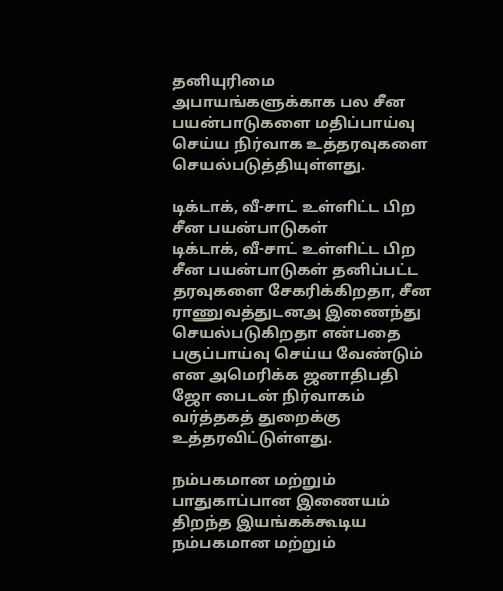தனியுரிமை அபாயங்களுக்காக பல சீன பயன்பாடுகளை மதிப்பாய்வு செய்ய நிர்வாக உத்தரவுகளை செயல்படுத்தியுள்ளது.

டிக்டாக், வீ-சாட் உள்ளிட்ட பிற சீன பயன்பாடுகள்
டிக்டாக், வீ-சாட் உள்ளிட்ட பிற சீன பயன்பாடுகள் தனிப்பட்ட தரவுகளை சேகரிக்கிறதா, சீன ராணுவத்துடனஅ இணைந்து செயல்படுகிறதா என்பதை பகுப்பாய்வு செய்ய வேண்டும் என அமெரிக்க ஜனாதிபதி ஜோ பைடன் நிர்வாகம் வர்த்தகத் துறைக்கு உத்தரவிட்டுள்ளது.

நம்பகமான மற்றும் பாதுகாப்பான இணையம்
திறந்த இயங்கக்கூடிய நம்பகமான மற்றும்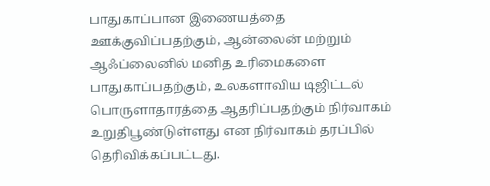பாதுகாப்பான இணையத்தை ஊக்குவிப்பதற்கும், ஆன்லைன் மற்றும் ஆஃப்லைனில் மனித உரிமைகளை பாதுகாப்பதற்கும், உலகளாவிய டிஜிட்டல் பொருளாதாரத்தை ஆதரிப்பதற்கும் நிர்வாகம் உறுதிபூண்டுள்ளது என நிர்வாகம் தரப்பில் தெரிவிக்கப்பட்டது.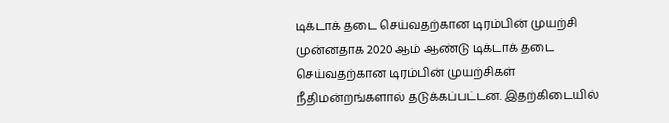டிக்டாக் தடை செய்வதற்கான டிரம்பின் முயற்சி
முன்னதாக 2020 ஆம் ஆண்டு டிக்டாக் தடை செய்வதற்கான டிரம்பின் முயற்சிகள் நீதிமன்றங்களால் தடுக்கப்பட்டன. இதற்கிடையில்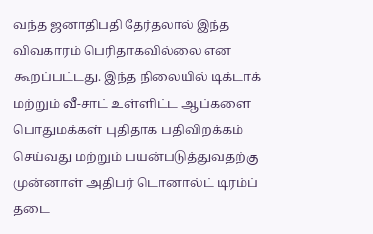வந்த ஜனாதிபதி தேர்தலால் இந்த விவகாரம் பெரிதாகவில்லை என கூறப்பட்டது. இந்த நிலையில் டிக்டாக் மற்றும் வீ-சாட் உள்ளிட்ட ஆப்களை பொதுமக்கள் புதிதாக பதிவிறக்கம் செய்வது மற்றும் பயன்படுத்துவதற்கு முன்னாள் அதிபர் டொனால்ட் டிரம்ப் தடை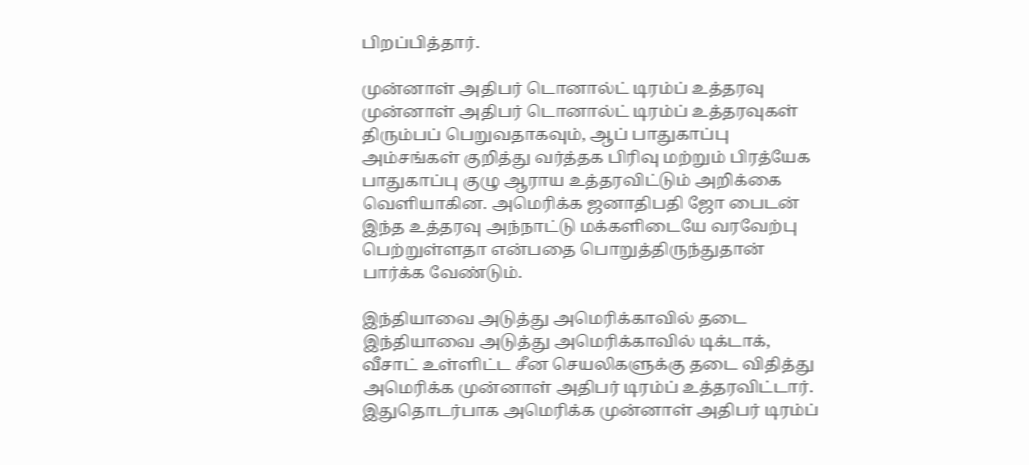பிறப்பித்தார்.

முன்னாள் அதிபர் டொனால்ட் டிரம்ப் உத்தரவு
முன்னாள் அதிபர் டொனால்ட் டிரம்ப் உத்தரவுகள் திரும்பப் பெறுவதாகவும், ஆப் பாதுகாப்பு அம்சங்கள் குறித்து வர்த்தக பிரிவு மற்றும் பிரத்யேக பாதுகாப்பு குழு ஆராய உத்தரவிட்டும் அறிக்கை வெளியாகின. அமெரிக்க ஜனாதிபதி ஜோ பைடன் இந்த உத்தரவு அந்நாட்டு மக்களிடையே வரவேற்பு பெற்றுள்ளதா என்பதை பொறுத்திருந்துதான் பார்க்க வேண்டும்.

இந்தியாவை அடுத்து அமெரிக்காவில் தடை
இந்தியாவை அடுத்து அமெரிக்காவில் டிக்டாக், வீசாட் உள்ளிட்ட சீன செயலிகளுக்கு தடை விதித்து அமெரிக்க முன்னாள் அதிபர் டிரம்ப் உத்தரவிட்டார். இதுதொடர்பாக அமெரிக்க முன்னாள் அதிபர் டிரம்ப்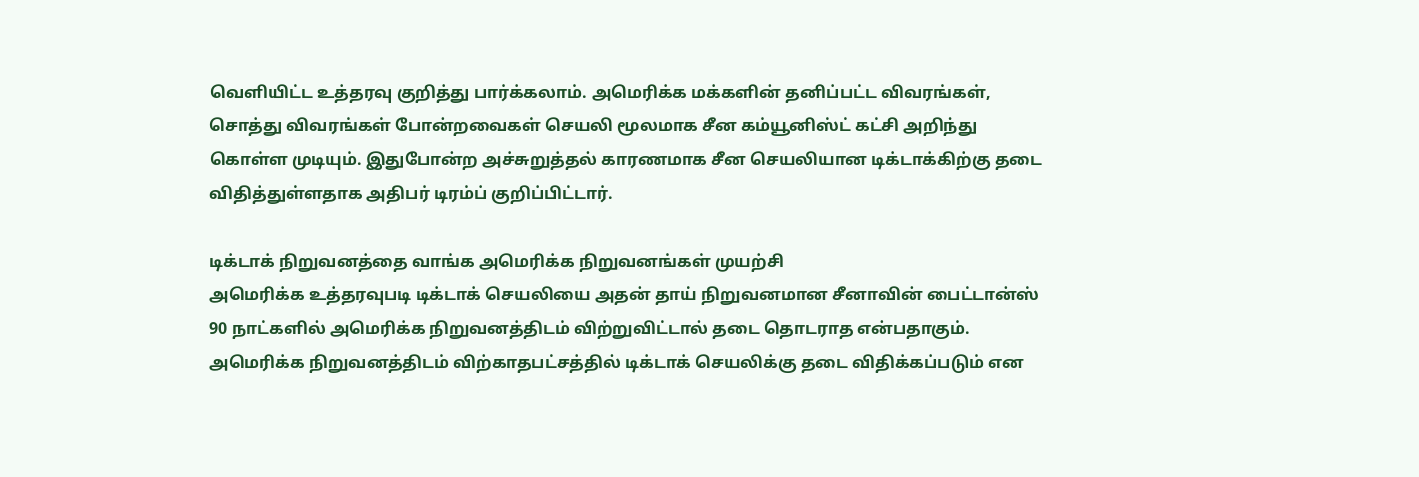வெளியிட்ட உத்தரவு குறித்து பார்க்கலாம். அமெரிக்க மக்களின் தனிப்பட்ட விவரங்கள், சொத்து விவரங்கள் போன்றவைகள் செயலி மூலமாக சீன கம்யூனிஸ்ட் கட்சி அறிந்து கொள்ள முடியும். இதுபோன்ற அச்சுறுத்தல் காரணமாக சீன செயலியான டிக்டாக்கிற்கு தடை விதித்துள்ளதாக அதிபர் டிரம்ப் குறிப்பிட்டார்.

டிக்டாக் நிறுவனத்தை வாங்க அமெரிக்க நிறுவனங்கள் முயற்சி
அமெரிக்க உத்தரவுபடி டிக்டாக் செயலியை அதன் தாய் நிறுவனமான சீனாவின் பைட்டான்ஸ் 90 நாட்களில் அமெரிக்க நிறுவனத்திடம் விற்றுவிட்டால் தடை தொடராத என்பதாகும். அமெரிக்க நிறுவனத்திடம் விற்காதபட்சத்தில் டிக்டாக் செயலிக்கு தடை விதிக்கப்படும் என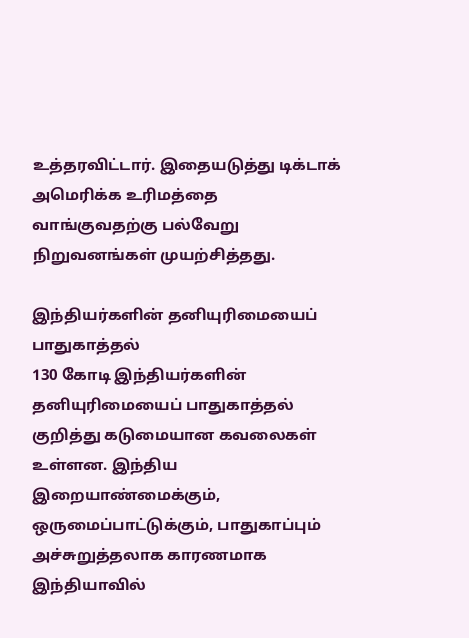உத்தரவிட்டார். இதையடுத்து டிக்டாக் அமெரிக்க உரிமத்தை வாங்குவதற்கு பல்வேறு நிறுவனங்கள் முயற்சித்தது.

இந்தியர்களின் தனியுரிமையைப் பாதுகாத்தல்
130 கோடி இந்தியர்களின் தனியுரிமையைப் பாதுகாத்தல் குறித்து கடுமையான கவலைகள் உள்ளன. இந்திய இறையாண்மைக்கும், ஒருமைப்பாட்டுக்கும், பாதுகாப்பும் அச்சுறுத்தலாக காரணமாக இந்தியாவில்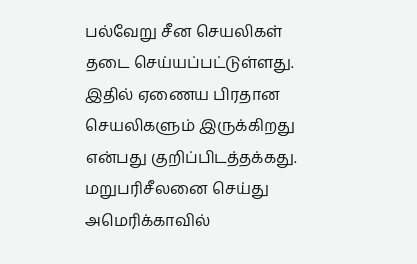பல்வேறு சீன செயலிகள் தடை செய்யப்பட்டுள்ளது. இதில் ஏணைய பிரதான செயலிகளும் இருக்கிறது என்பது குறிப்பிடத்தக்கது. மறுபரிசீலனை செய்து அமெரிக்காவில்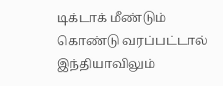டிக்டாக் மீண்டும் கொண்டு வரப்பட்டால் இந்தியாவிலும்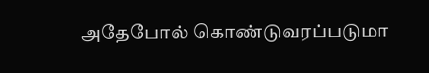அதேபோல் கொண்டுவரப்படுமா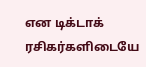என டிக்டாக் ரசிகர்களிடையே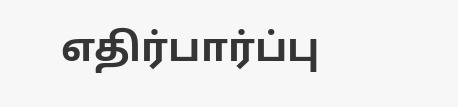எதிர்பார்ப்பு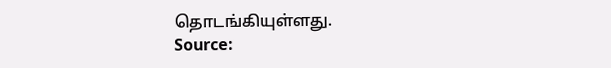தொடங்கியுள்ளது.
Source: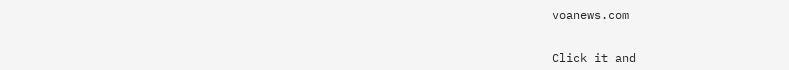voanews.com


Click it and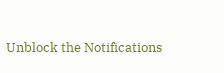Unblock the Notifications